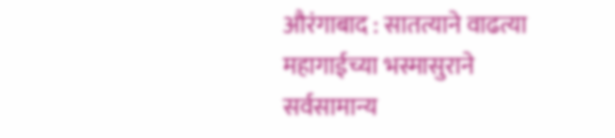औरंगाबाद : सातत्याने वाढत्या महागाईच्या भस्मासुराने सर्वसामान्य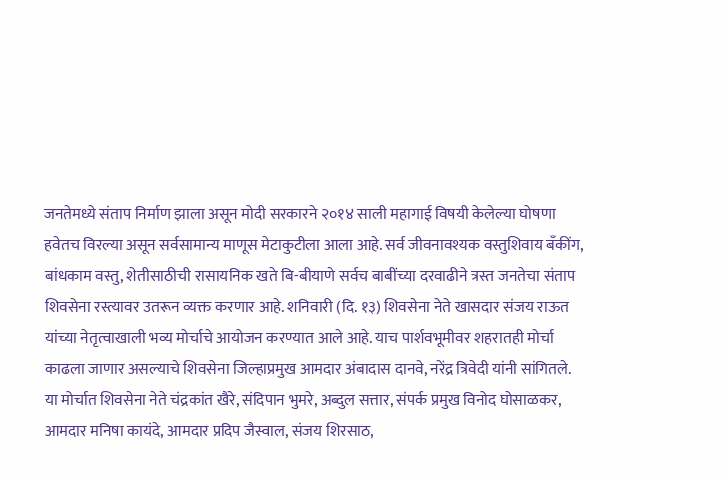जनतेमध्ये संताप निर्माण झाला असून मोदी सरकारने २०१४ साली महागाई विषयी केलेल्या घोषणा हवेतच विरल्या असून सर्वसामान्य माणूस मेटाकुटीला आला आहे. सर्व जीवनावश्यक वस्तुशिवाय बँकींग, बांधकाम वस्तु, शेतीसाठीची रासायनिक खते बि-बीयाणे सर्वच बाबींच्या दरवाढीने त्रस्त जनतेचा संताप शिवसेना रस्त्यावर उतरून व्यक्त करणार आहे. शनिवारी (दि. १३) शिवसेना नेते खासदार संजय राऊत यांच्या नेतृत्वाखाली भव्य मोर्चाचे आयोजन करण्यात आले आहे. याच पार्शवभूमीवर शहरातही मोर्चा काढला जाणार असल्याचे शिवसेना जिल्हाप्रमुख आमदार अंबादास दानवे, नरेंद्र त्रिवेदी यांनी सांगितले.
या मोर्चात शिवसेना नेते चंद्रकांत खैरे, संदिपान भुमरे, अब्दुल सत्तार, संपर्क प्रमुख विनोद घोसाळकर, आमदार मनिषा कायंदे, आमदार प्रदिप जैस्वाल, संजय शिरसाठ,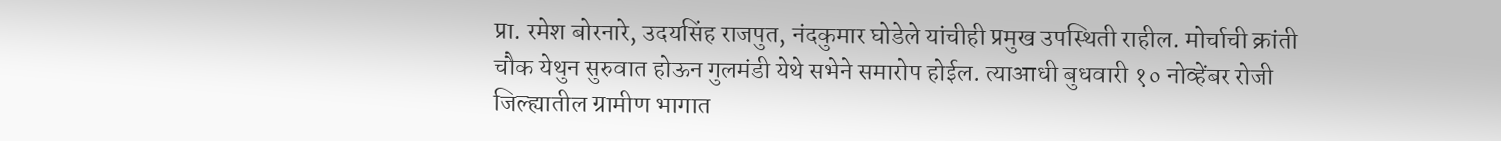प्रा. रमेश बोरनारे, उदयसिंह राजपुत, नंदकुमार घोडेले यांचीही प्रमुख उपस्थिती राहील. मोर्चाची क्रांती चौक येथुन सुरुवात होऊन गुलमंडी येथे सभेने समारोप होईल. त्याआधी बुधवारी १० नोव्हेंबर रोजी जिल्ह्यातील ग्रामीण भागात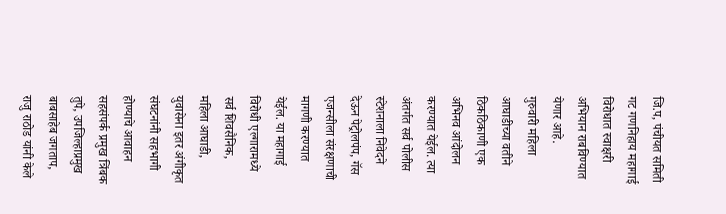जि.प, पंचीयत समिती गट गणनिहाय महागाई विरोधात स्वाक्षरी अभियान राबविण्यात येणार आहे.
गुरुवारी महिला आघाडीच्या वतीने ठिकठिकाणी एक अभिनव आंदोलन करण्यात येईल. त्या अंतर्गत सर्व पोलीस स्टेशनाला निवेदने देऊन पेट्रोलपंप, गॅस एजन्सीला संरक्षणाची मागणी करण्यात येईल. या महागाई विरोधी एल्गारामध्ये सर्व शिवसैनिक, महिला आघाडी, युवासेना इतर अंगीकृत संघटनांनी सहभागी होण्याचे आवाहन सहसंपर्क प्रमुख त्रिंबक तुपे, उपजिल्हाप्रमुख बाबसाहेब जगताप, राजु राठोड यांनी केले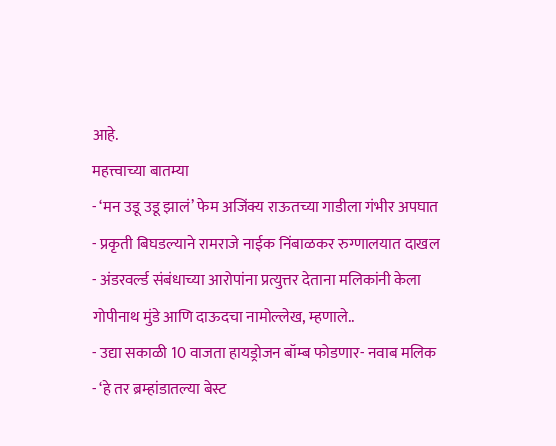आहे.
महत्त्वाच्या बातम्या
- ‘मन उडू उडू झालं’ फेम अजिंक्य राऊतच्या गाडीला गंभीर अपघात
- प्रकृती बिघडल्याने रामराजे नाईक निंबाळकर रुग्णालयात दाखल
- अंडरवर्ल्ड संबंधाच्या आरोपांना प्रत्युत्तर देताना मलिकांनी केला गोपीनाथ मुंडे आणि दाऊदचा नामोल्लेख, म्हणाले..
- उद्या सकाळी 10 वाजता हायड्रोजन बॉम्ब फोडणार- नवाब मलिक
- ‘हे तर ब्रम्हांडातल्या बेस्ट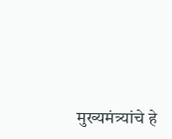मुख्यमंत्र्यांचे हे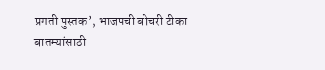प्रगती पुस्तक’, भाजपची बोचरी टीका
बातम्यांसाठी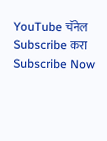YouTube चॅनेल Subscribe करा
Subscribe Now